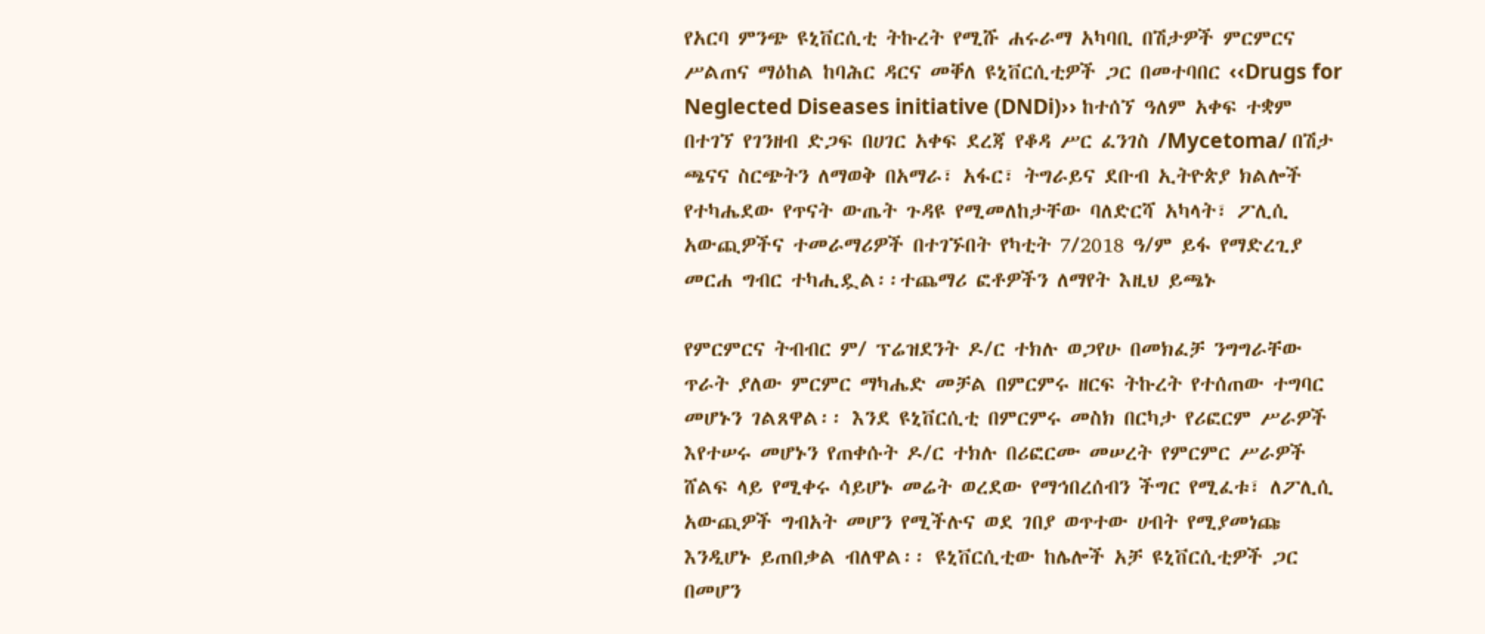የአርባ ምንጭ ዩኒቨርሲቲ ትኩረት የሚሹ ሐሩራማ አካባቢ በሽታዎች ምርምርና ሥልጠና ማዕከል ከባሕር ዳርና መቐለ ዩኒቨርሲቲዎች ጋር በመተባበር ‹‹Drugs for Neglected Diseases initiative (DNDi)›› ከተሰኘ ዓለም አቀፍ ተቋም በተገኘ የገንዘብ ድጋፍ በሀገር አቀፍ ደረጃ የቆዳ ሥር ፈንገስ /Mycetoma/ በሽታ ጫናና ስርጭትን ለማወቅ በአማራ፣ አፋር፣ ትግራይና ደቡብ ኢትዮጵያ ክልሎች የተካሔደው የጥናት ውጤት ጉዳዩ የሚመለከታቸው ባለድርሻ አካላት፣ ፖሊሲ  አውጪዎችና ተመራማሪዎች በተገኙበት የካቲት 7/2018 ዓ/ም ይፋ የማድረጊያ መርሐ ግብር ተካሒዷል፡፡ተጨማሪ ፎቶዎችን ለማየት እዚህ ይጫኑ

የምርምርና ትብብር ም/ ፕሬዝደንት ዶ/ር ተክሉ ወጋየሁ በመክፈቻ ንግግራቸው ጥራት ያለው ምርምር ማካሔድ መቻል በምርምሩ ዘርፍ ትኩረት የተሰጠው ተግባር መሆኑን ገልጸዋል፡፡ እንደ ዩኒቨርሲቲ በምርምሩ መስክ በርካታ የሪፎርም ሥራዎች እየተሠሩ መሆኑን የጠቀሱት ዶ/ር ተክሉ በሪፎርሙ መሠረት የምርምር ሥራዎች ሸልፍ ላይ የሚቀሩ ሳይሆኑ መሬት ወረደው የማኅበረሰብን ችግር የሚፈቱ፣ ለፖሊሲ አውጪዎች ግብአት መሆን የሚችሉና ወደ ገበያ ወጥተው ሀብት የሚያመነጩ እንዲሆኑ ይጠበቃል ብለዋል፡፡ ዩኒቨርሲቲው ከሌሎች አቻ ዩኒቨርሲቲዎች ጋር በመሆን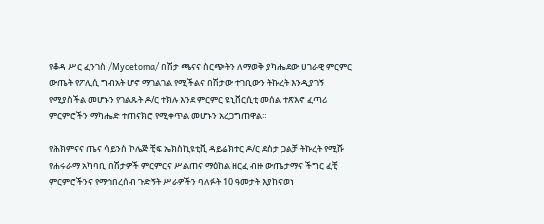የቆዳ ሥር ፈንገስ /Mycetoma/ በሽታ ጫናና ስርጭትን ለማወቅ ያካሔደው ሀገራዊ ምርምር ውጤት የፖሊሲ ግብአት ሆኖ ማገልገል የሚችልና በሽታው ተገቢውን ትኩረት እንዲያገኝ የሚያስችል መሆኑን የገልጹት ዶ/ር ተክሉ እንደ ምርምር ዩኒቨርሲቲ መሰል ተጽእኖ ፈጣሪ ምርምሮችን ማካሔድ ተጠናክሮ የሚቀጥል መሆኑን አረጋግጠዋል።

የሕክምናና ጤና ሳይንስ ኮሌጅ ቺፍ ኤክስኪዩቲቪ ዳይሬክተር ዶ/ር ደስታ ጋልቻ ትኩረት የሚሹ የሐሩራማ አካባቢ በሽታዎች ምርምርና ሥልጠና ማዕከል ዘርፈ ብዙ ውጤታማና ችግር ፈቺ ምርምሮችንና የማኅበረሰብ ጉድኝት ሥራዎችን ባለፉት 10 ዓመታት እያከናወነ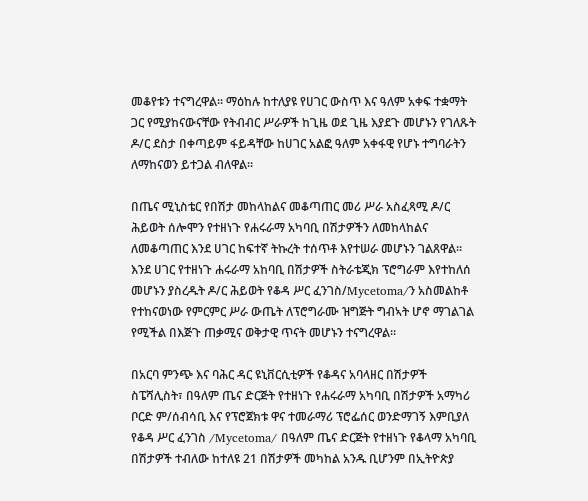መቆየቱን ተናግረዋል፡፡ ማዕከሉ ከተለያዩ የሀገር ውስጥ እና ዓለም አቀፍ ተቋማት ጋር የሚያከናውናቸው የትብብር ሥራዎች ከጊዜ ወደ ጊዜ እያደጉ መሆኑን የገለጹት ዶ/ር ደስታ በቀጣይም ፋይዳቸው ከሀገር አልፎ ዓለም አቀፋዊ የሆኑ ተግባራትን ለማከናወን ይተጋል ብለዋል፡፡

በጤና ሚኒስቴር የበሽታ መከላከልና መቆጣጠር መሪ ሥራ አስፈጻሚ ዶ/ር ሕይወት ሰሎሞን የተዘነጉ የሐሩራማ አካባቢ በሽታዎችን ለመከላከልና ለመቆጣጠር እንደ ሀገር ከፍተኛ ትኩረት ተሰጥቶ እየተሠራ መሆኑን ገልጸዋል። እንደ ሀገር የተዘነጉ ሐሩራማ አከባቢ በሽታዎች ስትራቴጂክ ፕሮግራም እየተከለሰ መሆኑን ያስረዱት ዶ/ር ሕይወት የቆዳ ሥር ፈንገስ/Mycetoma/ን አስመልከቶ የተከናወነው የምርምር ሥራ ውጤት ለፕሮግራሙ ዝግጅት ግብኣት ሆኖ ማገልገል የሚችል በእጅጉ ጠቃሚና ወቅታዊ ጥናት መሆኑን ተናግረዋል፡፡

በአርባ ምንጭ እና ባሕር ዳር ዩኒቨርሲቲዎች የቆዳና አባላዘር በሽታዎች ስፔሻሊስት፣ በዓለም ጤና ድርጅት የተዘነጉ የሐሩራማ አካባቢ በሽታዎች አማካሪ ቦርድ ም/ሰብሳቢ እና የፕሮጀክቱ ዋና ተመራማሪ ፕሮፌሰር ወንድማገኝ እምቢያለ የቆዳ ሥር ፈንገስ /Mycetoma/ በዓለም ጤና ድርጅት የተዘነጉ የቆላማ አካባቢ በሽታዎች ተብለው ከተለዩ 21 በሽታዎች መካከል አንዱ ቢሆንም በኢትዮጵያ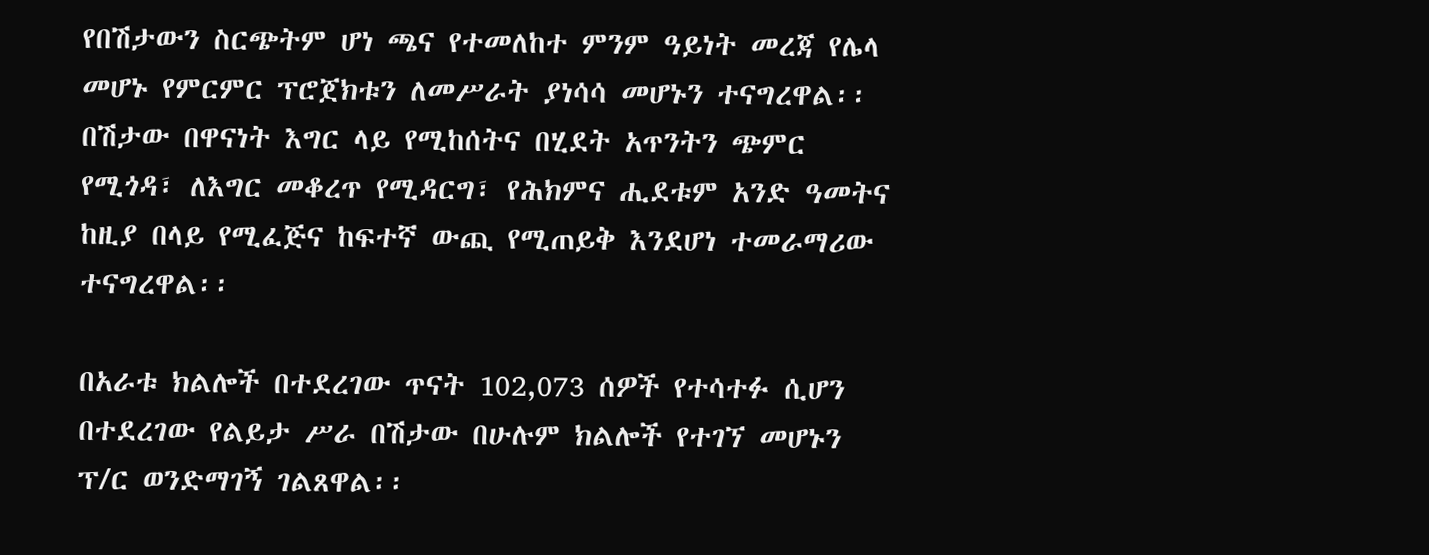የበሽታውን ስርጭትም ሆነ ጫና የተመለከተ ምንም ዓይነት መረጃ የሌላ መሆኑ የምርምር ፕሮጀክቱን ለመሥራት ያነሳሳ መሆኑን ተናግረዋል፡፡ በሽታው በዋናነት እግር ላይ የሚከሰትና በሂደት አጥንትን ጭምር የሚጎዳ፣ ለእግር መቆረጥ የሚዳርግ፣ የሕክምና ሒደቱም አንድ ዓመትና ከዚያ በላይ የሚፈጅና ከፍተኛ ውጪ የሚጠይቅ እንደሆነ ተመራማሪው ተናግረዋል፡፡

በአራቱ ክልሎች በተደረገው ጥናት 102,073 ሰዎች የተሳተፉ ሲሆን በተደረገው የልይታ ሥራ በሽታው በሁሉም ክልሎች የተገኘ መሆኑን ፕ/ር ወንድማገኝ ገልጸዋል፡፡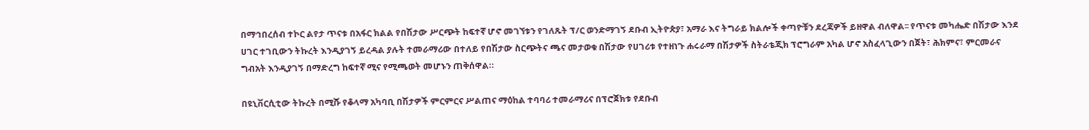በማኅበረሰብ ተኮር ልየታ ጥናቱ በአፋር ክልል የበሽታው ሥርጭት ከፍተኛ ሆኖ መገኘቱን የገለጹት ፕ/ር ወንድማገኝ ደቡብ ኢትዮጵያ፣ አማራ እና ትግራይ ክልሎች ቀጣዮቹን ደረጃዎች ይዘዋል ብለዋል፡፡ የጥናቱ መካሔድ በሽታው እንደ ሀገር ተገቢውን ትኩረት እንዲያገኝ ይረዳል ያሉት ተመራማሪው በተለይ የበሽታው ስርጭትና ጫና መታወቁ በሽታው የሀገሪቱ የተዘነጉ ሐሩራማ በሽታዎች ስትራቴጂክ ፕሮግራም አካል ሆኖ አስፈላጊውን በጀት፣ ሕክምና፣ ምርመራና ግብአት እንዲያገኝ በማድረግ ከፍተኛ ሚና የሚጫወት መሆኑን ጠቅሰዋል።

በዩኒቨርሲቲው ትኩረት በሚሹ የቆላማ አካባቢ በሽታዎች ምርምርና ሥልጠና ማዕከል ተባባሪ ተመራማሪና በፕሮጀክቱ የደቡብ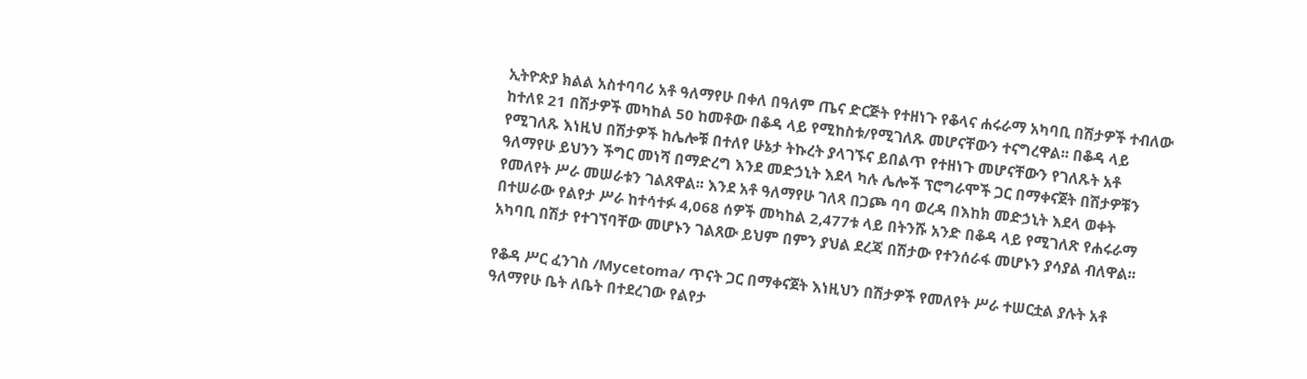ኢትዮጵያ ክልል አስተባባሪ አቶ ዓለማየሁ በቀለ በዓለም ጤና ድርጅት የተዘነጉ የቆላና ሐሩራማ አካባቢ በሽታዎች ተብለው ከተለዩ 21 በሽታዎች መካከል 50 ከመቶው በቆዳ ላይ የሚከስቱ/የሚገለጹ መሆናቸውን ተናግረዋል፡፡ በቆዳ ላይ የሚገለጹ እነዚህ በሽታዎች ከሌሎቹ በተለየ ሁኔታ ትኩረት ያላገኙና ይበልጥ የተዘነጉ መሆናቸውን የገለጹት አቶ ዓለማየሁ ይህንን ችግር መነሻ በማድረግ እንደ መድኃኒት እደላ ካሉ ሌሎች ፕሮግራሞች ጋር በማቀናጀት በሽታዎቹን የመለየት ሥራ መሠራቱን ገልጸዋል፡፡ እንደ አቶ ዓለማየሁ ገለጻ በጋጮ ባባ ወረዳ በእከክ መድኃኒት እደላ ወቀት በተሠራው የልየታ ሥራ ከተሳተፉ 4,068 ሰዎች መካከል 2,477ቱ ላይ በትንሹ አንድ በቆዳ ላይ የሚገለጽ የሐሩራማ አካባቢ በሽታ የተገኘባቸው መሆኑን ገልጸው ይህም በምን ያህል ደረጃ በሽታው የተንሰራፋ መሆኑን ያሳያል ብለዋል፡፡

የቆዳ ሥር ፈንገስ /Mycetoma/ ጥናት ጋር በማቀናጀት እነዚህን በሽታዎች የመለየት ሥራ ተሠርቷል ያሉት አቶ ዓለማየሁ ቤት ለቤት በተደረገው የልየታ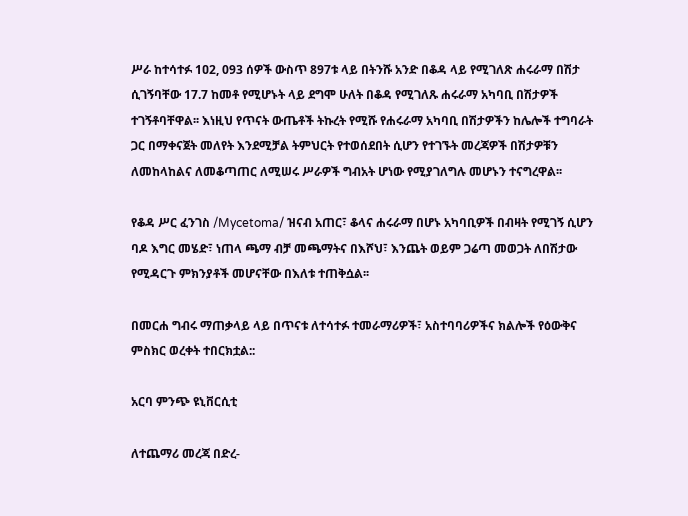ሥራ ከተሳተፉ 1ዐ2, 093 ሰዎች ውስጥ 897ቱ ላይ በትንሹ አንድ በቆዳ ላይ የሚገለጽ ሐሩራማ በሽታ ሲገኝባቸው 17.7 ከመቶ የሚሆኑት ላይ ደግሞ ሁለት በቆዳ የሚገለጹ ሐሩራማ አካባቢ በሽታዎች ተገኝቶባቸዋል፡፡ እነዚህ የጥናት ውጤቶች ትኩረት የሚሹ የሐሩራማ አካባቢ በሽታዎችን ከሌሎች ተግባራት ጋር በማቀናጀት መለየት እንደሚቻል ትምህርት የተወሰደበት ሲሆን የተገኙት መረጃዎች በሽታዎቹን ለመከላከልና ለመቆጣጠር ለሚሠሩ ሥራዎች ግብአት ሆነው የሚያገለግሉ መሆኑን ተናግረዋል፡፡

የቆዳ ሥር ፈንገስ /Mycetoma/ ዝናብ አጠር፣ ቆላና ሐሩራማ በሆኑ አካባቢዎች በብዛት የሚገኝ ሲሆን ባዶ እግር መሄድ፣ ነጠላ ጫማ ብቻ መጫማትና በእሾህ፣ እንጨት ወይም ጋሬጣ መወጋት ለበሽታው የሚዳርጉ ምክንያቶች መሆናቸው በእለቱ ተጠቅሷል፡፡

በመርሐ ግብሩ ማጠቃላይ ላይ በጥናቱ ለተሳተፉ ተመራማሪዎች፣ አስተባባሪዎችና ክልሎች የዕውቅና ምስክር ወረቀት ተበርክቷል::

አርባ ምንጭ ዩኒቨርሲቲ

ለተጨማሪ መረጃ በድረ-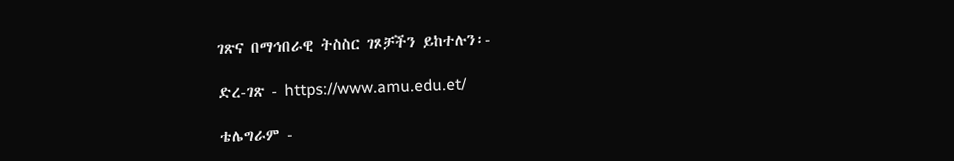ገጽና በማኅበራዊ ትስስር ገጾቻችን ይከተሉን፡-

ድረ-ገጽ - https://www.amu.edu.et/

ቴሌግራም -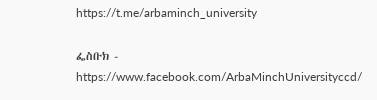https://t.me/arbaminch_university

ፌስቡክ - https://www.facebook.com/ArbaMinchUniversityccd/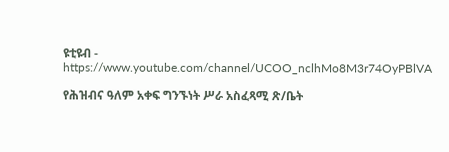ዩቲዩብ - https://www.youtube.com/channel/UCOO_nclhMo8M3r74OyPBlVA

የሕዝብና ዓለም አቀፍ ግንኙነት ሥራ አስፈጻሚ ጽ/ቤት